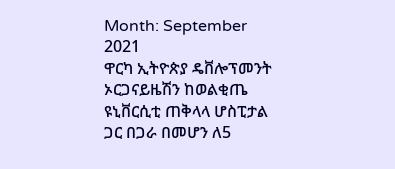Month: September 2021
ዋርካ ኢትዮጵያ ዴቨሎፕመንት ኦርጋናይዜሽን ከወልቂጤ ዩኒቨርሲቲ ጠቅላላ ሆስፒታል ጋር በጋራ በመሆን ለ5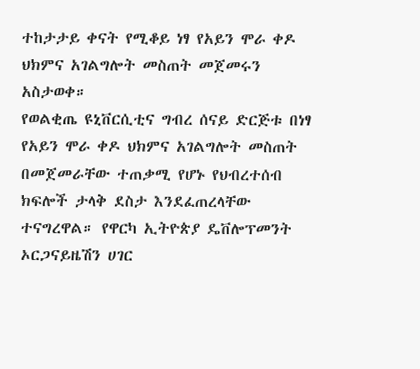ተከታታይ ቀናት የሚቆይ ነፃ የአይን ሞራ ቀዶ ህክምና አገልግሎት መስጠት መጀመሩን አስታወቀ።
የወልቂጤ ዩኒቨርሲቲና ግብረ ሰናይ ድርጅቱ በነፃ የአይን ሞራ ቀዶ ህክምና አገልግሎት መስጠት በመጀመራቸው ተጠቃሚ የሆኑ የህብረተሰብ ክፍሎች ታላቅ ደስታ እንደፈጠረላቸው ተናግረዋል። የዋርካ ኢትዮጵያ ዴቨሎፕመንት ኦርጋናይዜሽን ሀገር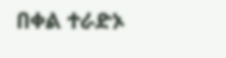በቀል ተራድኦ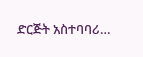ድርጅት አስተባባሪ…